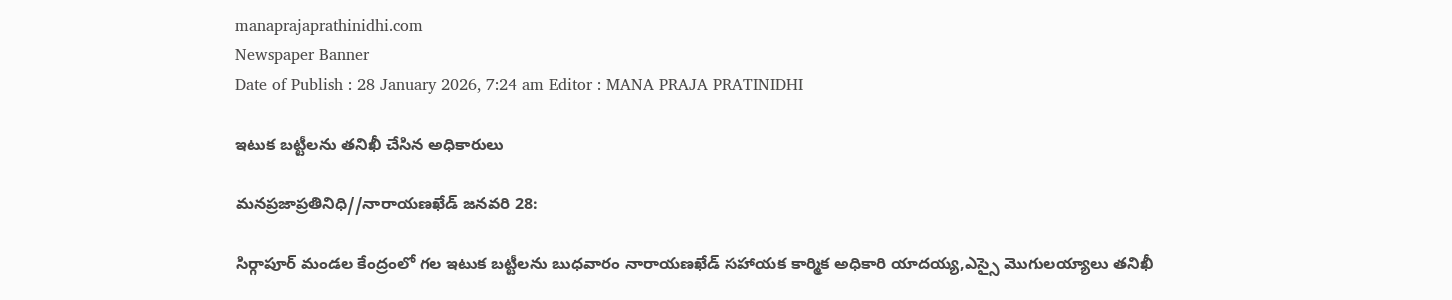manaprajaprathinidhi.com
Newspaper Banner
Date of Publish : 28 January 2026, 7:24 am Editor : MANA PRAJA PRATINIDHI

ఇటుక బట్టీలను తనిఖీ చేసిన అధికారులు

మనప్రజాప్రతినిధి//నారాయణఖేడ్ జనవరి 28:

సిర్గాపూర్ మండల కేంద్రంలో గల ఇటుక బట్టీలను బుధవారం నారాయణఖేడ్ సహాయక కార్మిక అధికారి యాదయ్య,ఎస్సై మొగులయ్యాలు తనిఖీ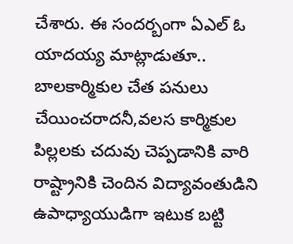చేశారు. ఈ సందర్బంగా ఏఎల్ ఓ యాదయ్య మాట్లాడుతూ.. బాలకార్మికుల చేత పనులు చేయించరాదనీ,వలస కార్మికుల పిల్లలకు చదువు చెప్పడానికి వారి రాష్ట్రానికి చెందిన విద్యావంతుడిని ఉపాధ్యాయుడిగా ఇటుక బట్టి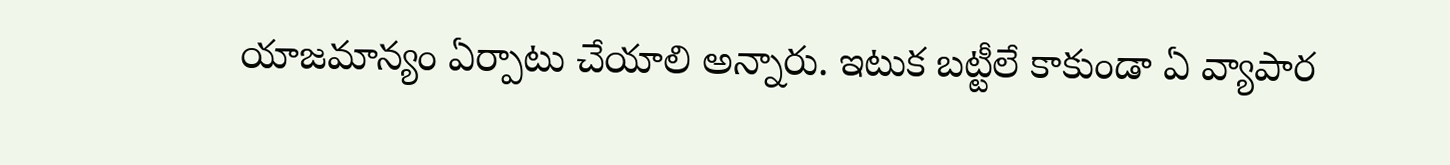యాజమాన్యం ఏర్పాటు చేయాలి అన్నారు. ఇటుక బట్టీలే కాకుండా ఏ వ్యాపార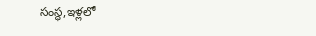సంస్థ,ఇళ్లలో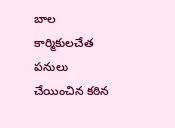బాల కార్మికులచేత పనులు చేయించిన కఠిన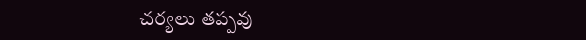చర్యలు తప్పవు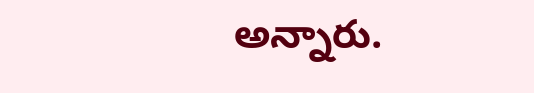అన్నారు.